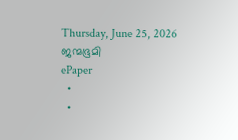Thursday, June 25, 2026
ജന്മഭൂമി
ePaper
  •
  •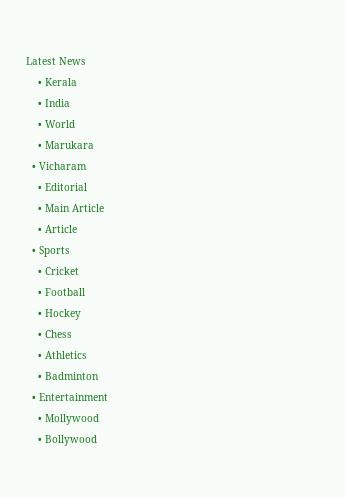Latest News
    • Kerala
    • India
    • World
    • Marukara
  • Vicharam
    • Editorial
    • Main Article
    • Article
  • Sports
    • Cricket
    • Football
    • Hockey
    • Chess
    • Athletics
    • Badminton
  • Entertainment
    • Mollywood
    • Bollywood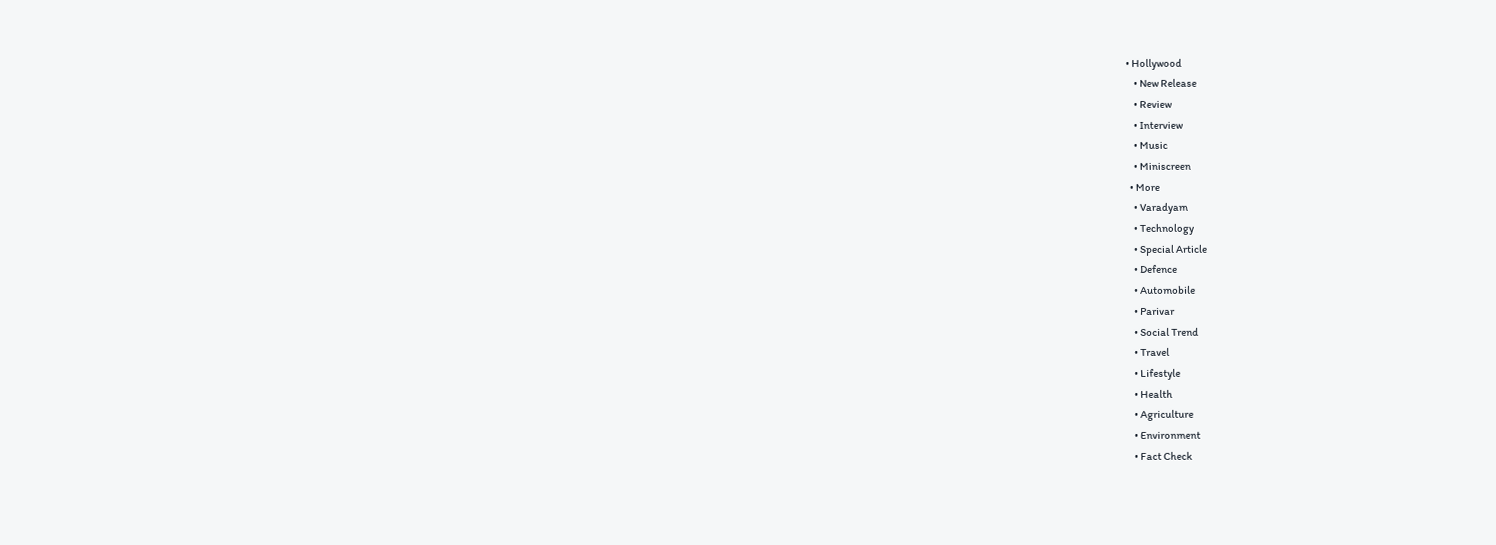• Hollywood
    • New Release
    • Review
    • Interview
    • Music
    • Miniscreen
  • More
    • Varadyam
    • Technology
    • Special Article
    • Defence
    • Automobile
    • Parivar
    • Social Trend
    • Travel
    • Lifestyle
    • Health
    • Agriculture
    • Environment
    • Fact Check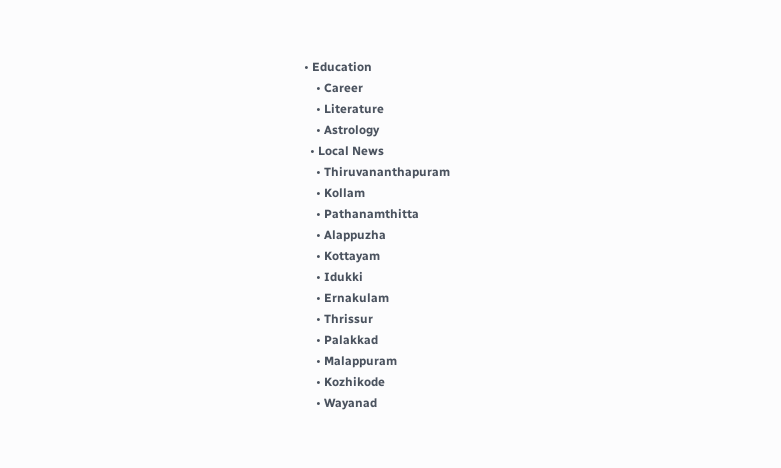• Education
    • Career
    • Literature
    • Astrology
  • Local News
    • Thiruvananthapuram
    • Kollam
    • Pathanamthitta
    • Alappuzha
    • Kottayam
    • Idukki
    • Ernakulam
    • Thrissur
    • Palakkad
    • Malappuram
    • Kozhikode
    • Wayanad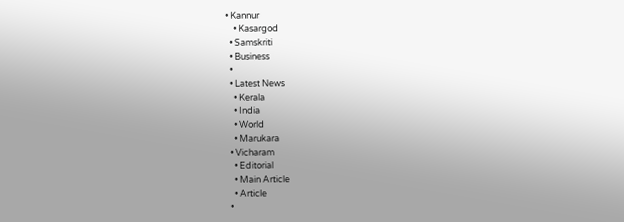• Kannur
    • Kasargod
  • Samskriti
  • Business
  •
  • Latest News
    • Kerala
    • India
    • World
    • Marukara
  • Vicharam
    • Editorial
    • Main Article
    • Article
  •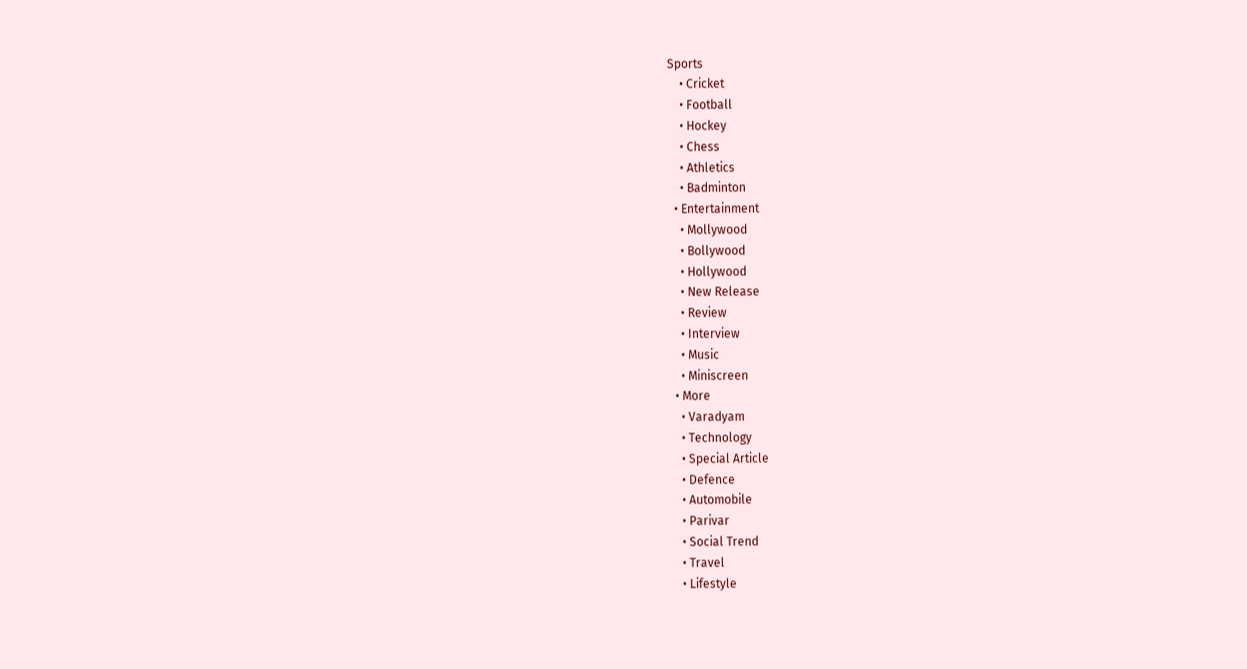Sports
    • Cricket
    • Football
    • Hockey
    • Chess
    • Athletics
    • Badminton
  • Entertainment
    • Mollywood
    • Bollywood
    • Hollywood
    • New Release
    • Review
    • Interview
    • Music
    • Miniscreen
  • More
    • Varadyam
    • Technology
    • Special Article
    • Defence
    • Automobile
    • Parivar
    • Social Trend
    • Travel
    • Lifestyle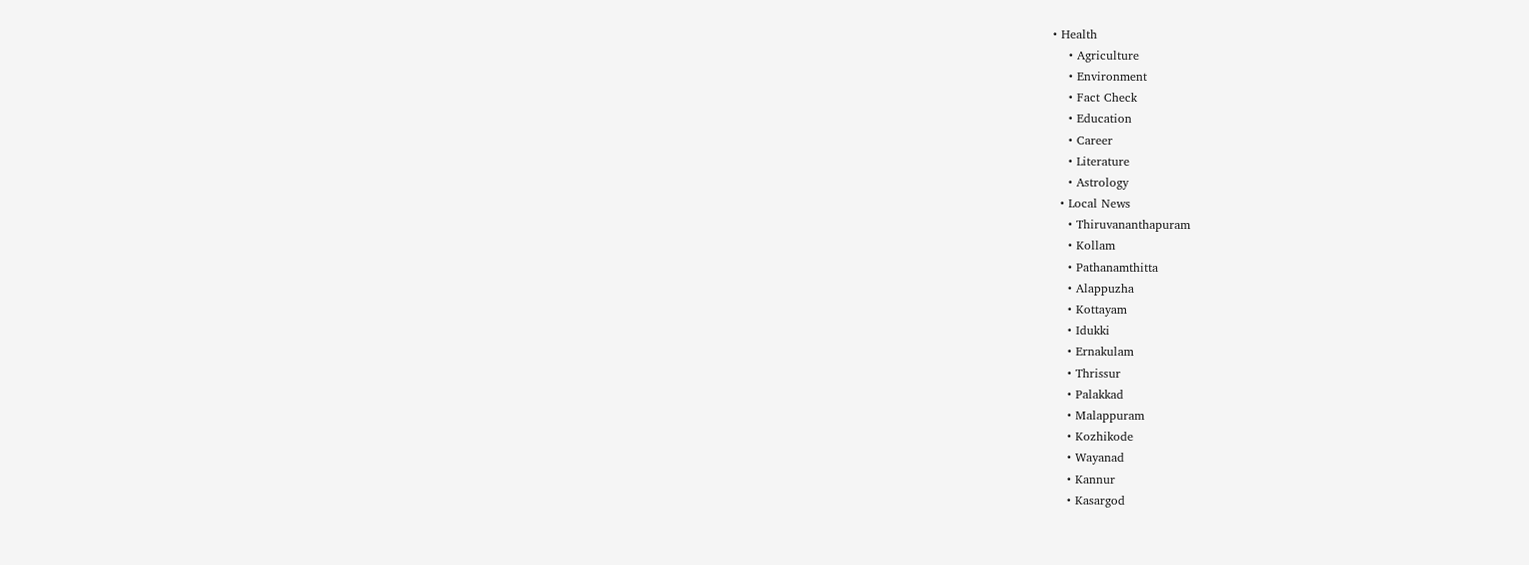• Health
    • Agriculture
    • Environment
    • Fact Check
    • Education
    • Career
    • Literature
    • Astrology
  • Local News
    • Thiruvananthapuram
    • Kollam
    • Pathanamthitta
    • Alappuzha
    • Kottayam
    • Idukki
    • Ernakulam
    • Thrissur
    • Palakkad
    • Malappuram
    • Kozhikode
    • Wayanad
    • Kannur
    • Kasargod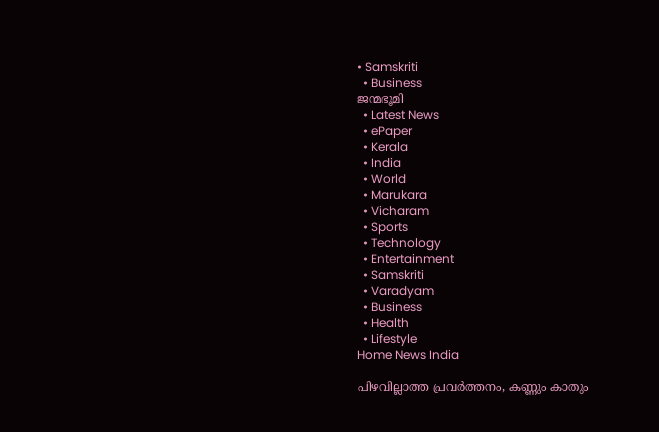• Samskriti
  • Business
ജന്മഭൂമി
  • Latest News
  • ePaper
  • Kerala
  • India
  • World
  • Marukara
  • Vicharam
  • Sports
  • Technology
  • Entertainment
  • Samskriti
  • Varadyam
  • Business
  • Health
  • Lifestyle
Home News India

പിഴവില്ലാത്ത പ്രവര്‍ത്തനം, കണ്ണും കാതും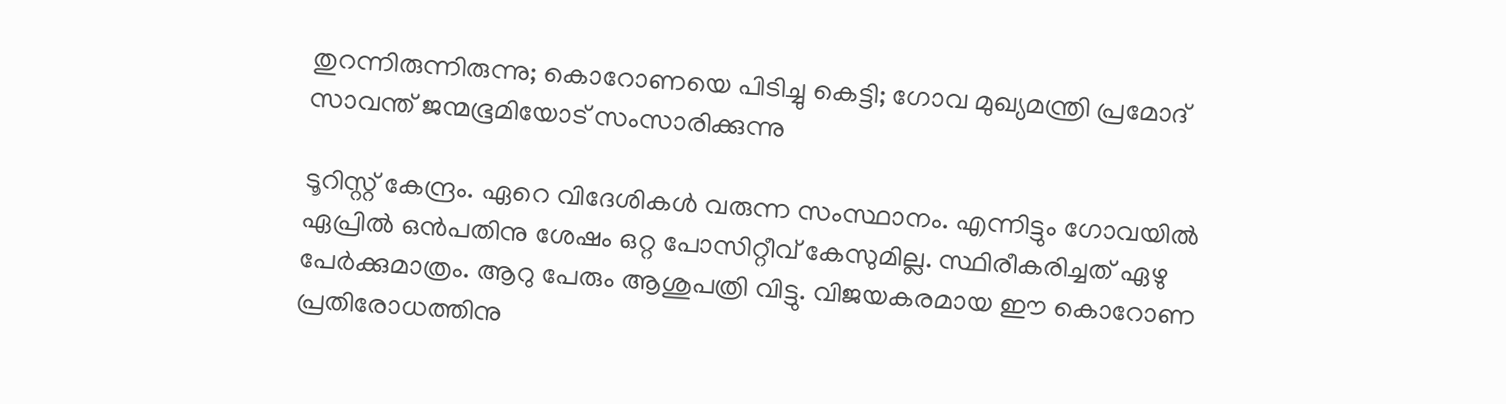തുറന്നിരുന്നിരുന്നു; കൊറോണയെ പിടിച്ചു കെട്ടി; ഗോവ മുഖ്യമന്ത്രി പ്രമോദ് സാവന്ത് ജന്മഭൂമിയോട് സംസാരിക്കുന്നു

ടൂറിസ്റ്റ് കേന്ദ്രം. ഏറെ വിദേശികള്‍ വരുന്ന സംസ്ഥാനം. എന്നിട്ടും ഗോവയില്‍ ഏപ്രില്‍ ഒന്‍പതിനു ശേഷം ഒറ്റ പോസിറ്റീവ് കേസുമില്ല. സ്ഥിരീകരിച്ചത് ഏഴു പേര്‍ക്കുമാത്രം. ആറു പേരും ആശുപത്രി വിട്ടു. വിജയകരമായ ഈ കൊറോണ പ്രതിരോധത്തിനു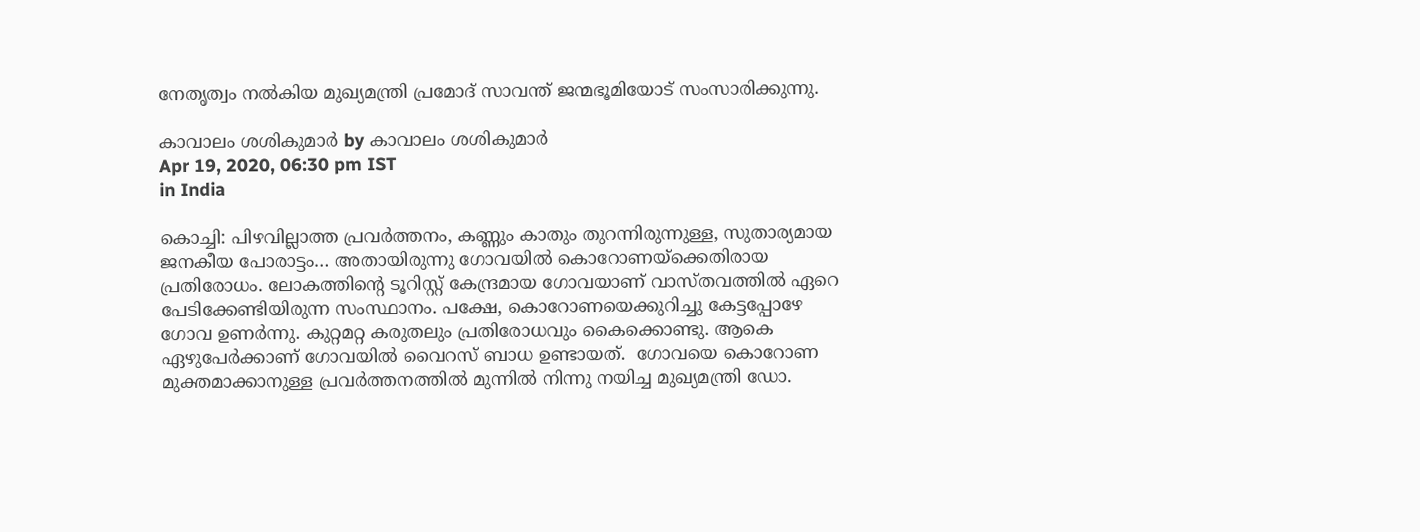നേതൃത്വം നല്‍കിയ മുഖ്യമന്ത്രി പ്രമോദ് സാവന്ത് ജന്മഭൂമിയോട് സംസാരിക്കുന്നു.

കാവാലം ശശികുമാര്‍ by കാവാലം ശശികുമാര്‍
Apr 19, 2020, 06:30 pm IST
in India

കൊച്ചി: പിഴവില്ലാത്ത പ്രവര്‍ത്തനം, കണ്ണും കാതും തുറന്നിരുന്നുള്ള, സുതാര്യമായ ജനകീയ പോരാട്ടം… അതായിരുന്നു ഗോവയില്‍ കൊറോണയ്‌ക്കെതിരായ പ്രതിരോധം. ലോകത്തിന്റെ ടൂറിസ്റ്റ് കേന്ദ്രമായ ഗോവയാണ് വാസ്തവത്തില്‍ ഏറെ പേടിക്കേണ്ടിയിരുന്ന സംസ്ഥാനം. പക്ഷേ, കൊറോണയെക്കുറിച്ചു കേട്ടപ്പോഴേ ഗോവ ഉണര്‍ന്നു. കുറ്റമറ്റ കരുതലും പ്രതിരോധവും കൈക്കൊണ്ടു. ആകെ ഏഴുപേര്‍ക്കാണ് ഗോവയില്‍ വൈറസ് ബാധ ഉണ്ടായത്.  ഗോവയെ കൊറോണ മുക്തമാക്കാനുള്ള പ്രവര്‍ത്തനത്തില്‍ മുന്നില്‍ നിന്നു നയിച്ച മുഖ്യമന്ത്രി ഡോ.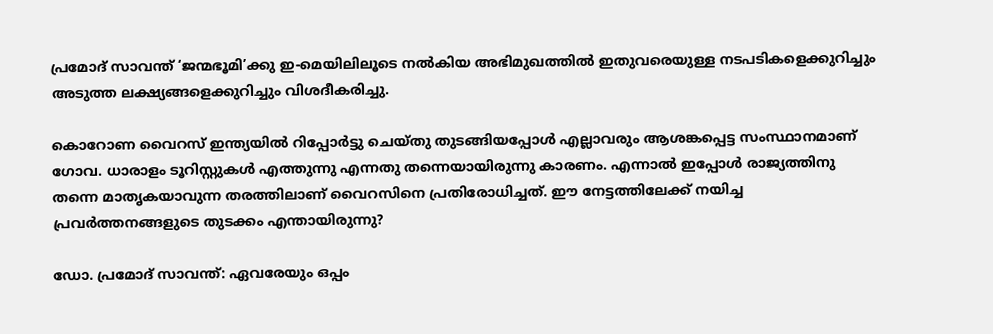പ്രമോദ് സാവന്ത് ‘ജന്മഭൂമി’ക്കു ഇ-മെയിലിലൂടെ നല്‍കിയ അഭിമുഖത്തില്‍ ഇതുവരെയുള്ള നടപടികളെക്കുറിച്ചും അടുത്ത ലക്ഷ്യങ്ങളെക്കുറിച്ചും വിശദീകരിച്ചു.

കൊറോണ വൈറസ് ഇന്ത്യയില്‍ റിപ്പോര്‍ട്ടു ചെയ്തു തുടങ്ങിയപ്പോള്‍ എല്ലാവരും ആശങ്കപ്പെട്ട സംസ്ഥാനമാണ് ഗോവ. ധാരാളം ടൂറിസ്റ്റുകള്‍ എത്തുന്നു എന്നതു തന്നെയായിരുന്നു കാരണം. എന്നാല്‍ ഇപ്പോള്‍ രാജ്യത്തിനു തന്നെ മാതൃകയാവുന്ന തരത്തിലാണ് വൈറസിനെ പ്രതിരോധിച്ചത്. ഈ നേട്ടത്തിലേക്ക് നയിച്ച പ്രവര്‍ത്തനങ്ങളുടെ തുടക്കം എന്തായിരുന്നു?

ഡോ. പ്രമോദ് സാവന്ത്: ഏവരേയും ഒപ്പം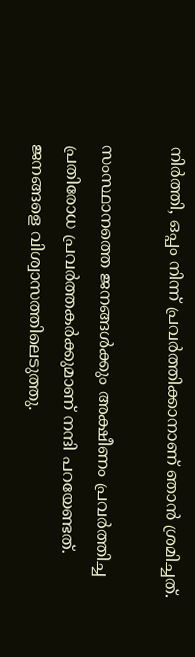നിര്‍ത്തി, ഒപ്പം നിന്ന് പ്രവര്‍ത്തിക്കാനാണ് ഞാന്‍ ശ്രമിച്ചത്.

സംസ്ഥാനത്തെ ജനങ്ങള്‍ക്കും അക്ഷീണം പ്രവര്‍ത്തിച്ച പ്രതിരോധ പ്രവര്‍ത്തകര്‍ക്കുമാണ് നന്ദി പറയേണ്ടത്. ജനങ്ങളെ വിശ്വാസത്തിലെടുത്തു.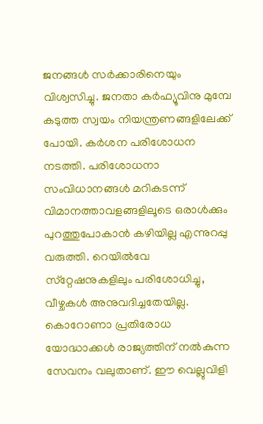ജനങ്ങള്‍ സര്‍ക്കാരിനെയും വിശ്വസിച്ചു. ജനതാ കര്‍ഫ്യൂവിനു മുമ്പേ കടുത്ത സ്വയം നിയന്ത്രണങ്ങളിലേക്ക് പോയി. കര്‍ശന പരിശോധന നടത്തി. പരിശോധനാ സംവിധാനങ്ങള്‍ മറികടന്ന് വിമാനത്താവളങ്ങളിലൂടെ ഒരാള്‍ക്കും പുറത്തുപോകാന്‍ കഴിയില്ല എന്നുറപ്പു വരുത്തി. റെയില്‍വേ സ്‌റ്റേഷനുകളിലും പരിശോധിച്ചു, വീഴ്ചകള്‍ അനുവദിച്ചതേയില്ല. കൊറോണാ പ്രതിരോധ യോദ്ധാക്കള്‍ രാജ്യത്തിന് നല്‍കുന്ന സേവനം വലുതാണ്. ഈ വെല്ലുവിളി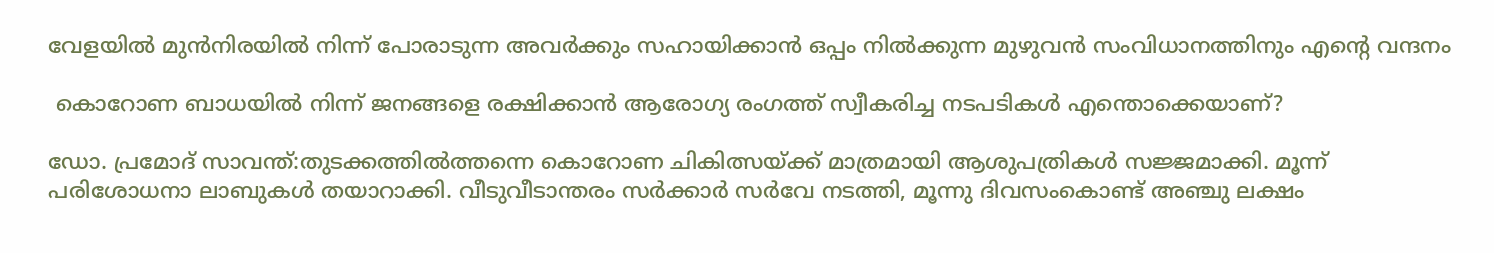വേളയില്‍ മുന്‍നിരയില്‍ നിന്ന് പോരാടുന്ന അവര്‍ക്കും സഹായിക്കാന്‍ ഒപ്പം നില്‍ക്കുന്ന മുഴുവന്‍ സംവിധാനത്തിനും എന്റെ വന്ദനം

 കൊറോണ ബാധയില്‍ നിന്ന് ജനങ്ങളെ രക്ഷിക്കാന്‍ ആരോഗ്യ രംഗത്ത് സ്വീകരിച്ച നടപടികള്‍ എന്തൊക്കെയാണ്?

ഡോ. പ്രമോദ് സാവന്ത്:തുടക്കത്തില്‍ത്തന്നെ കൊറോണ ചികിത്സയ്‌ക്ക് മാത്രമായി ആശുപത്രികള്‍ സജ്ജമാക്കി. മൂന്ന് പരിശോധനാ ലാബുകള്‍ തയാറാക്കി. വീടുവീടാന്തരം സര്‍ക്കാര്‍ സര്‍വേ നടത്തി, മൂന്നു ദിവസംകൊണ്ട് അഞ്ചു ലക്ഷം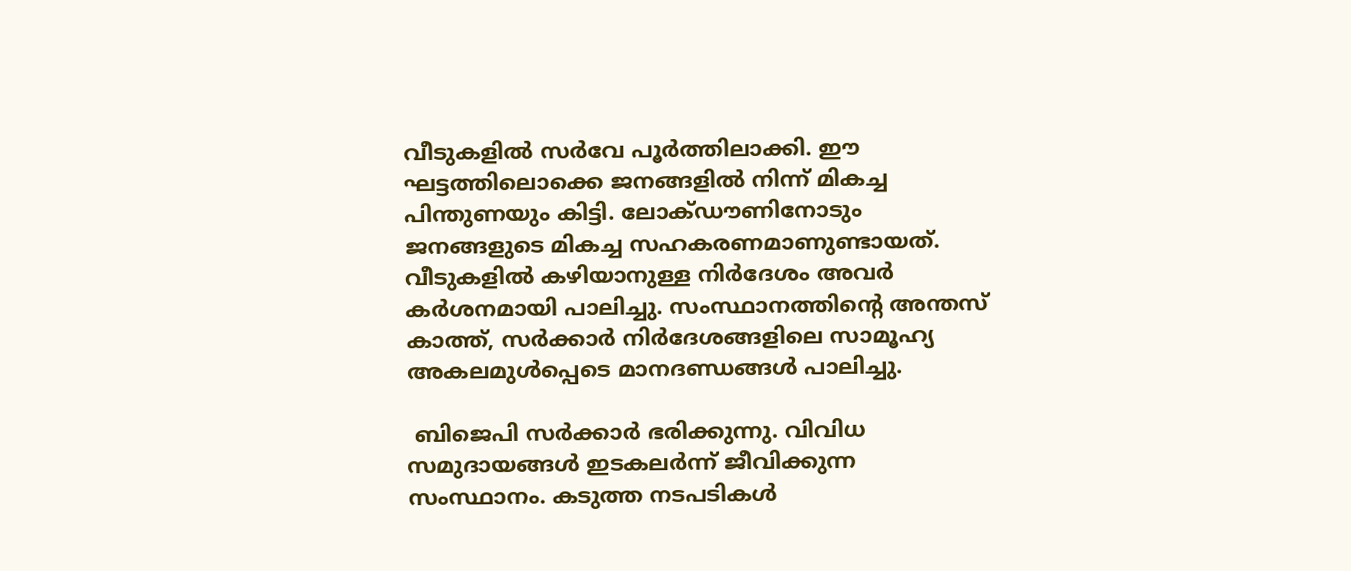വീടുകളില്‍ സര്‍വേ പൂര്‍ത്തിലാക്കി. ഈ ഘട്ടത്തിലൊക്കെ ജനങ്ങളില്‍ നിന്ന് മികച്ച പിന്തുണയും കിട്ടി. ലോക്ഡൗണിനോടും ജനങ്ങളുടെ മികച്ച സഹകരണമാണുണ്ടായത്.  വീടുകളില്‍ കഴിയാനുള്ള നിര്‍ദേശം അവര്‍ കര്‍ശനമായി പാലിച്ചു. സംസ്ഥാനത്തിന്റെ അന്തസ് കാത്ത്, സര്‍ക്കാര്‍ നിര്‍ദേശങ്ങളിലെ സാമൂഹ്യ അകലമുള്‍പ്പെടെ മാനദണ്ഡങ്ങള്‍ പാലിച്ചു.

 ബിജെപി സര്‍ക്കാര്‍ ഭരിക്കുന്നു. വിവിധ സമുദായങ്ങള്‍ ഇടകലര്‍ന്ന് ജീവിക്കുന്ന സംസ്ഥാനം. കടുത്ത നടപടികള്‍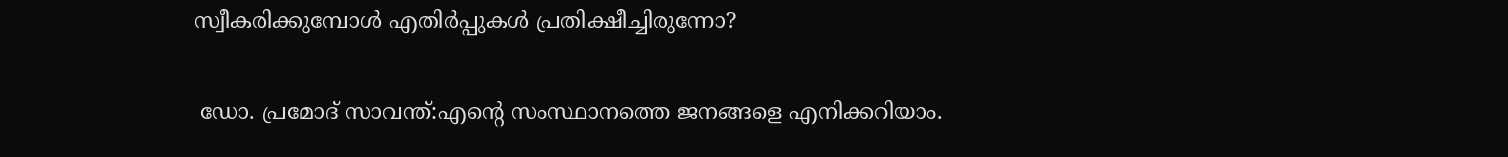സ്വീകരിക്കുമ്പോള്‍ എതിര്‍പ്പുകള്‍ പ്രതിക്ഷീച്ചിരുന്നോ?

 ഡോ. പ്രമോദ് സാവന്ത്:എന്റെ സംസ്ഥാനത്തെ ജനങ്ങളെ എനിക്കറിയാം.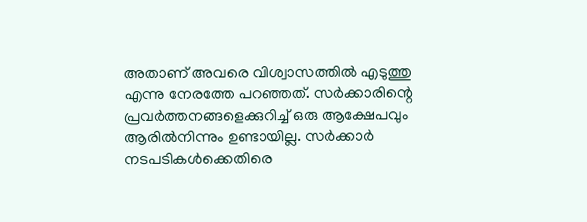അതാണ് അവരെ വിശ്വാസത്തില്‍ എടുത്തു എന്നു നേരത്തേ പറഞ്ഞത്. സര്‍ക്കാരിന്റെ പ്രവര്‍ത്തനങ്ങളെക്കുറിച്ച് ഒരു ആക്ഷേപവും ആരില്‍നിന്നും ഉണ്ടായില്ല. സര്‍ക്കാര്‍ നടപടികള്‍ക്കെതിരെ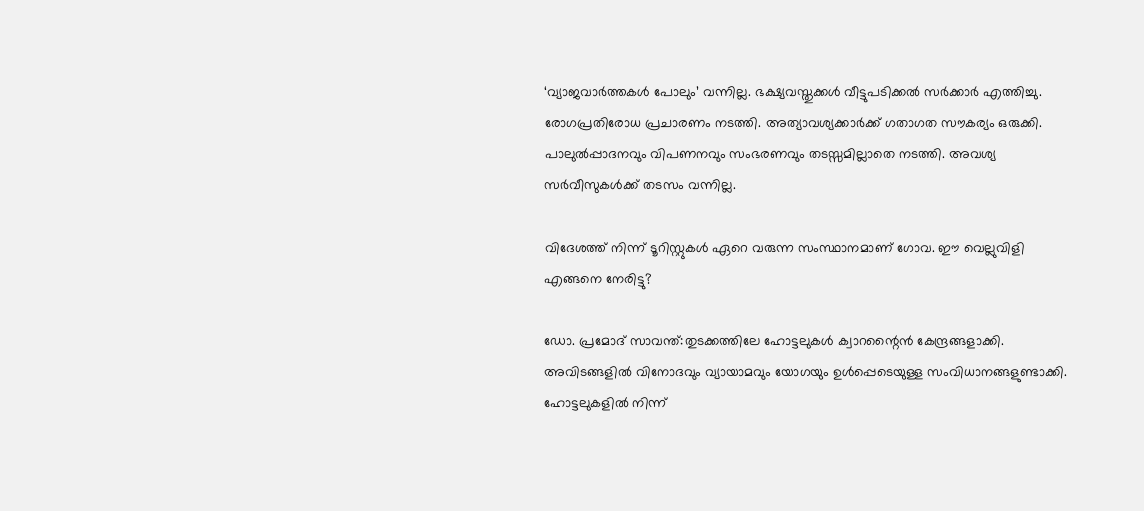‘വ്യാജവാര്‍ത്തകള്‍ പോലും’ വന്നില്ല. ഭക്ഷ്യവസ്തുക്കള്‍ വീട്ടുപടിക്കല്‍ സര്‍ക്കാര്‍ എത്തിച്ചു. രോഗപ്രതിരോധ പ്രചാരണം നടത്തി. അത്യാവശ്യക്കാര്‍ക്ക് ഗതാഗത സൗകര്യം ഒരുക്കി. പാലുല്‍പ്പാദനവും വിപണനവും സംഭരണവും തടസ്സമില്ലാതെ നടത്തി. അവശ്യ സര്‍വീസുകള്‍ക്ക് തടസം വന്നില്ല.

വിദേശത്ത് നിന്ന് ടൂറിസ്റ്റുകള്‍ ഏറെ വരുന്ന സംസ്ഥാനമാണ് ഗോവ. ഈ വെല്ലുവിളി എങ്ങനെ നേരിട്ടു?

ഡോ. പ്രമോദ് സാവന്ത്:തുടക്കത്തിലേ ഹോട്ടലുകള്‍ ക്വാറന്റൈന്‍ കേന്ദ്രങ്ങളാക്കി. അവിടങ്ങളില്‍ വിനോദവും വ്യായാമവും യോഗയും ഉള്‍പ്പെടെയുള്ള സംവിധാനങ്ങളുണ്ടാക്കി. ഹോട്ടലുകളില്‍ നിന്ന്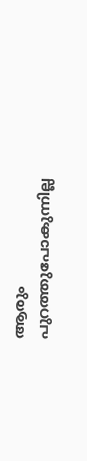ആരും പുറത്തുപോകുന്നില്ല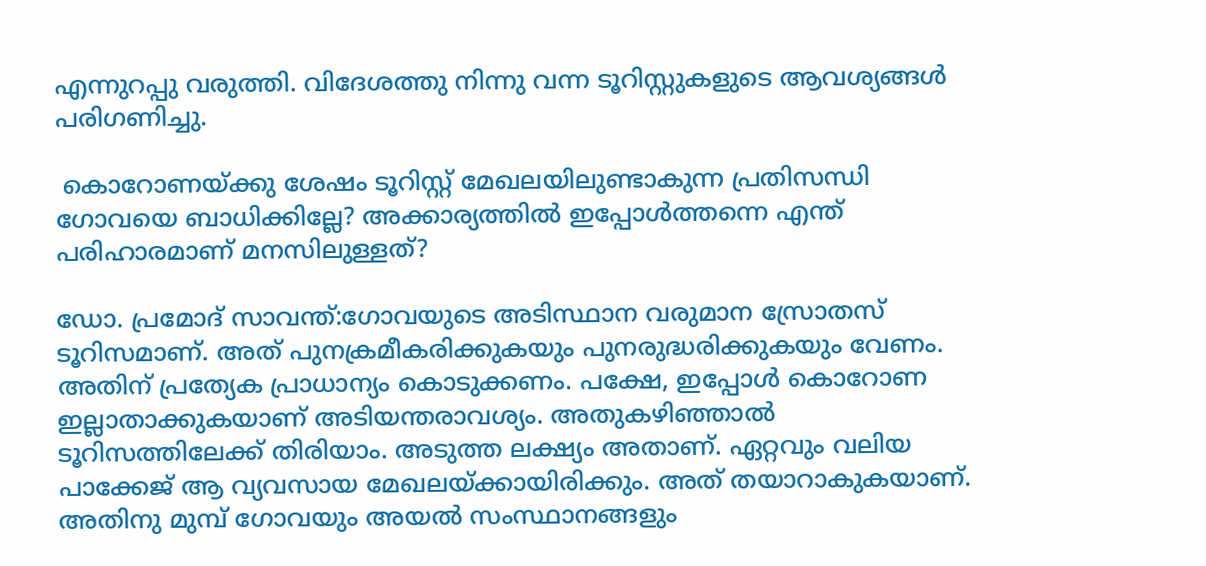എന്നുറപ്പു വരുത്തി. വിദേശത്തു നിന്നു വന്ന ടൂറിസ്റ്റുകളുടെ ആവശ്യങ്ങള്‍ പരിഗണിച്ചു.

 കൊറോണയ്‌ക്കു ശേഷം ടൂറിസ്റ്റ് മേഖലയിലുണ്ടാകുന്ന പ്രതിസന്ധി ഗോവയെ ബാധിക്കില്ലേ? അക്കാര്യത്തില്‍ ഇപ്പോള്‍ത്തന്നെ എന്ത് പരിഹാരമാണ് മനസിലുള്ളത്?

ഡോ. പ്രമോദ് സാവന്ത്:ഗോവയുടെ അടിസ്ഥാന വരുമാന സ്രോതസ് ടൂറിസമാണ്. അത് പുനക്രമീകരിക്കുകയും പുനരുദ്ധരിക്കുകയും വേണം. അതിന് പ്രത്യേക പ്രാധാന്യം കൊടുക്കണം. പക്ഷേ, ഇപ്പോള്‍ കൊറോണ ഇല്ലാതാക്കുകയാണ് അടിയന്തരാവശ്യം. അതുകഴിഞ്ഞാല്‍ ടൂറിസത്തിലേക്ക് തിരിയാം. അടുത്ത ലക്ഷ്യം അതാണ്. ഏറ്റവും വലിയ പാക്കേജ് ആ വ്യവസായ മേഖലയ്‌ക്കായിരിക്കും. അത് തയാറാകുകയാണ്. അതിനു മുമ്പ് ഗോവയും അയല്‍ സംസ്ഥാനങ്ങളും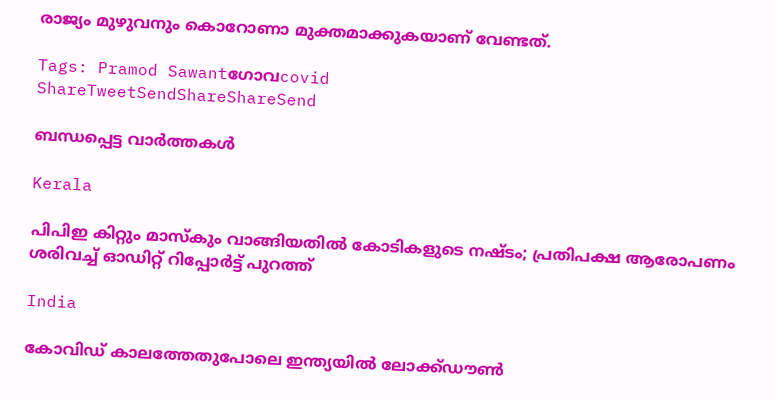രാജ്യം മുഴുവനും കൊറോണാ മുക്തമാക്കുകയാണ് വേണ്ടത്.

Tags: Pramod Sawantഗോവcovid
ShareTweetSendShareShareSend

ബന്ധപ്പെട്ട വാര്‍ത്തകള്‍

Kerala

പിപിഇ കിറ്റും മാസ്കും വാങ്ങിയതിൽ കോടികളുടെ നഷ്ടം; പ്രതിപക്ഷ ആരോപണം ശരിവച്ച് ഓഡിറ്റ് റിപ്പോർട്ട് പുറത്ത്

India

കോവിഡ് കാലത്തേതുപോലെ ഇന്ത്യയിൽ ലോക്ക്ഡൗൺ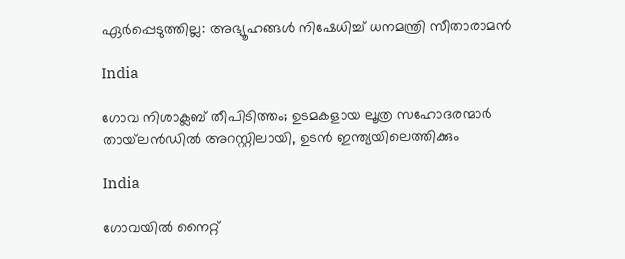ഏർപ്പെടുത്തില്ല: അഭ്യൂഹങ്ങൾ നിഷേധിച്ച് ധനമന്ത്രി സീതാരാമൻ

India

ഗോവ നിശാക്ലബ് തീപിടിത്തം; ഉടമകളായ ലൂത്ര സഹോദരന്മാര്‍ തായ്‌ലന്‍ഡില്‍ അറസ്റ്റിലായി, ഉടന്‍ ഇന്ത്യയിലെത്തിക്കും

India

ഗോവയിൽ നൈറ്റ്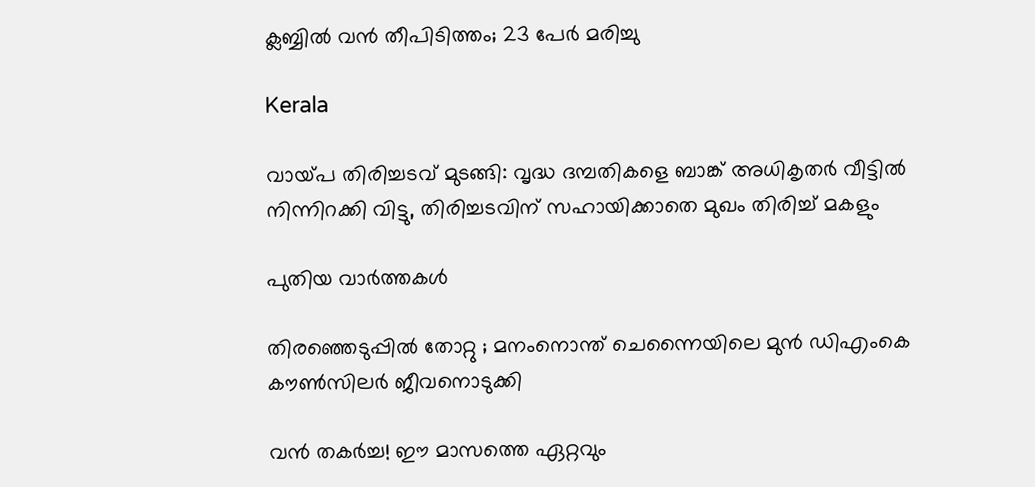ക്ലബ്ബിൽ വൻ തീപിടിത്തം; 23 പേർ മരിച്ചു

Kerala

വായ്‌പ തിരിച്ചടവ് മുടങ്ങി: വൃദ്ധ ദമ്പതികളെ ബാങ്ക് അധികൃതര്‍ വീട്ടില്‍ നിന്നിറക്കി വിട്ടു, തിരിച്ചടവിന് സഹായിക്കാതെ മുഖം തിരിച്ച് മകളും

പുതിയ വാര്‍ത്തകള്‍

തിരഞ്ഞെടുപ്പിൽ തോറ്റു ; മനംനൊന്ത് ചെന്നൈയിലെ മുൻ ഡിഎംകെ കൗൺസിലർ ജീവനൊടുക്കി

വൻ തകർച്ച! ഈ മാസത്തെ ഏറ്റവും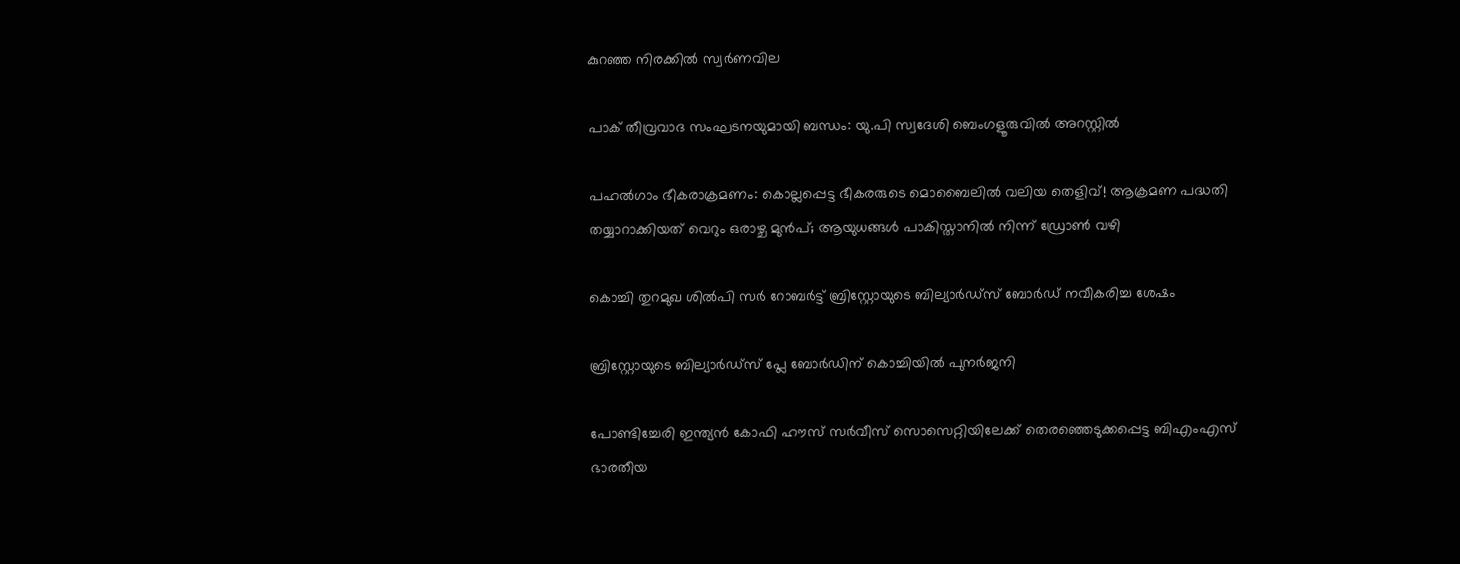കുറഞ്ഞ നിരക്കിൽ സ്വർണവില

പാക് തീവ്രവാദ സംഘടനയുമായി ബന്ധം: യു.പി സ്വദേശി ബെംഗളൂരുവില്‍ അറസ്റ്റില്‍

പഹൽഗാം ഭീകരാക്രമണം: കൊല്ലപ്പെട്ട ഭീകരരുടെ മൊബൈലിൽ വലിയ തെളിവ്! ആക്രമണ പദ്ധതി തയ്യാറാക്കിയത് വെറും ഒരാഴ്ച മുൻപ്; ആയുധങ്ങൾ പാകിസ്താനിൽ നിന്ന് ഡ്രോൺ വഴി

കൊച്ചി തുറമുഖ ശില്‍പി സര്‍ റോബര്‍ട്ട് ബ്രിസ്റ്റോയുടെ ബില്യാര്‍ഡ്‌സ് ബോര്‍ഡ് നവീകരിച്ച ശേഷം

ബ്രിസ്റ്റോയുടെ ബില്യാര്‍ഡ്‌സ് പ്ലേ ബോര്‍ഡിന് കൊച്ചിയില്‍ പുനര്‍ജനി

പോണ്ടിച്ചേരി ഇന്ത്യന്‍ കോഫി ഹൗസ് സര്‍വീസ് സൊസെറ്റിയിലേക്ക് തെരഞ്ഞെടുക്കപ്പെട്ട ബിഎംഎസ് ഭാരതീയ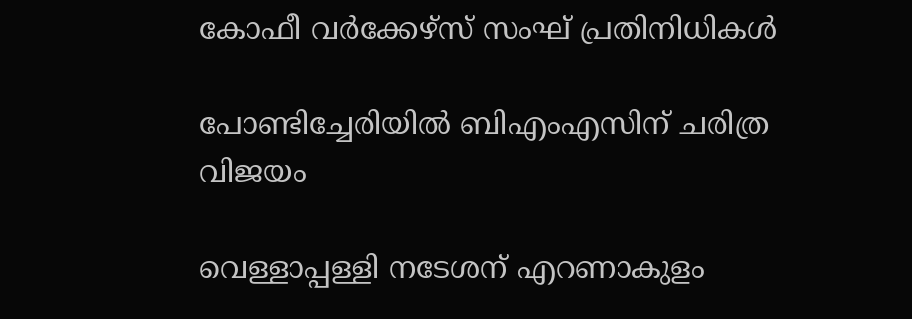കോഫീ വര്‍ക്കേഴ്‌സ് സംഘ് പ്രതിനിധികള്‍

പോണ്ടിച്ചേരിയില്‍ ബിഎംഎസിന് ചരിത്ര വിജയം

വെള്ളാപ്പള്ളി നടേശന് എറണാകുളം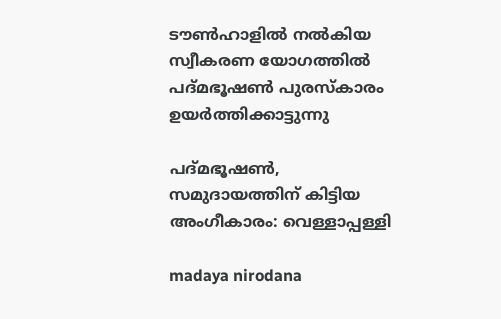ടൗണ്‍ഹാളില്‍ നല്‍കിയ സ്വീകരണ യോഗത്തില്‍ പദ്മഭൂഷണ്‍ പുരസ്‌കാരം
ഉയര്‍ത്തിക്കാട്ടുന്നു

പദ്മഭൂഷണ്‍, സമുദായത്തിന് കിട്ടിയ അംഗീകാരം: വെള്ളാപ്പള്ളി

madaya nirodana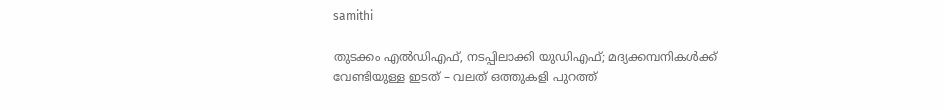samithi

തുടക്കം എല്‍ഡിഎഫ്, നടപ്പിലാക്കി യുഡിഎഫ്; മദ്യക്കമ്പനികള്‍ക്ക് വേണ്ടിയുള്ള ഇടത് – വലത് ഒത്തുകളി പുറത്ത്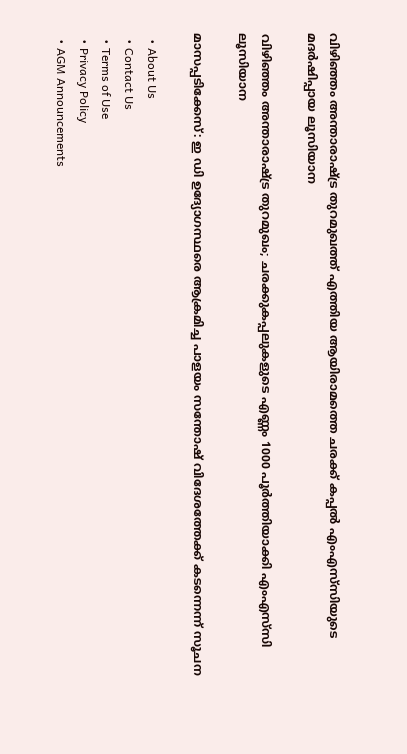വിഴിഞ്ഞം അന്താരാഷ്ട്ര തുറമുഖത്ത് എത്തിയ ആയിരാമത്തെ ചരക്ക് കപ്പല്‍ എംഎസ്‌സിയുടെ മദര്‍ഷിപ്പായ ലൂസിയാന

വിഴിഞ്ഞം അന്താരാഷ്‌ട്ര തുറമുഖം; ചരക്കുകപ്പലുകളുടെ എണ്ണം 1000 പൂര്‍ത്തിയാക്കി എംഎസ്‌സി ലൂസിയാന

മാസപ്പടിക്കേസ്: ഇ ഡി ഉദ്യോഗസ്ഥരെ ആക്രമിച്ച പാളയം സന്തോഷ് വിദേശത്തേക്ക് കടന്നെന്ന് സൂചന

  • About Us
  • Contact Us
  • Terms of Use
  • Privacy Policy
  • AGM Announcements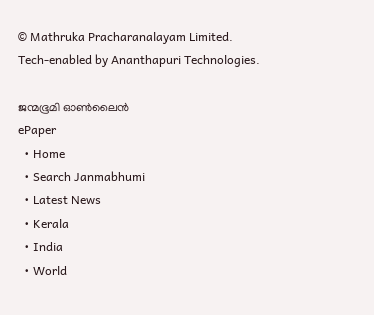© Mathruka Pracharanalayam Limited.
Tech-enabled by Ananthapuri Technologies.

ജന്മഭൂമി ഓണ്‍ലൈന്‍
ePaper
  • Home
  • Search Janmabhumi
  • Latest News
  • Kerala
  • India
  • World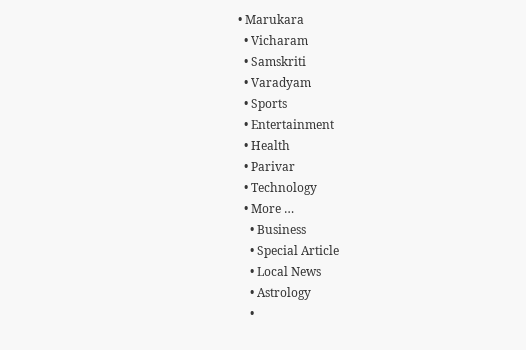• Marukara
  • Vicharam
  • Samskriti
  • Varadyam
  • Sports
  • Entertainment
  • Health
  • Parivar
  • Technology
  • More …
    • Business
    • Special Article
    • Local News
    • Astrology
    •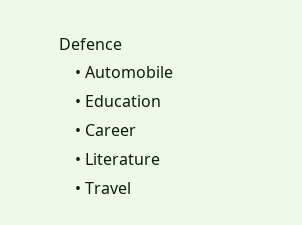Defence
    • Automobile
    • Education
    • Career
    • Literature
    • Travel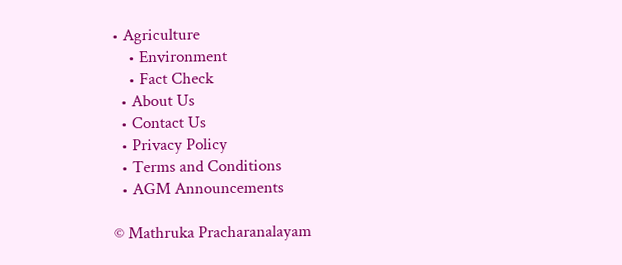• Agriculture
    • Environment
    • Fact Check
  • About Us
  • Contact Us
  • Privacy Policy
  • Terms and Conditions
  • AGM Announcements

© Mathruka Pracharanalayam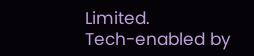Limited.
Tech-enabled by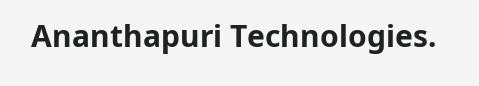Ananthapuri Technologies.